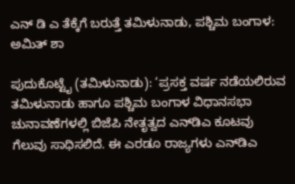ಎನ್ ಡಿ ಎ ತೆಕ್ಕೆಗೆ ಬರುತ್ತೆ ತಮಿಳುನಾಡು, ಪಶ್ಚಿಮ ಬಂಗಾಳ: ಅಮಿತ್ ಶಾ

ಪುದುಕೊಟ್ಟೈ (ತಮಿಳುನಾಡು): ‘ಪ್ರಸಕ್ತ ವರ್ಷ ನಡೆಯಲಿರುವ ತಮಿಳುನಾಡು ಹಾಗೂ ಪಶ್ಚಿಮ ಬಂಗಾಳ ವಿಧಾನಸಭಾ ಚುನಾವಣೆಗಳಲ್ಲಿ ಬಿಜೆಪಿ ನೇತೃತ್ವದ ಎನ್‌ಡಿಎ ಕೂಟವು ಗೆಲುವು ಸಾಧಿಸಲಿದೆ. ಈ ಎರಡೂ ರಾಜ್ಯಗಳು ಎನ್‌ಡಿಎ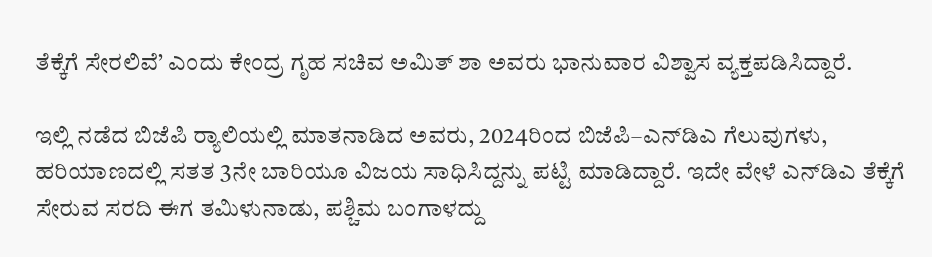ತೆಕ್ಕೆಗೆ ಸೇರಲಿವೆ’ ಎಂದು ಕೇಂದ್ರ ಗೃಹ ಸಚಿವ ಅಮಿತ್‌ ಶಾ ಅವರು ಭಾನುವಾರ ವಿಶ್ವಾಸ ವ್ಯಕ್ತಪಡಿಸಿದ್ದಾರೆ.

ಇಲ್ಲಿ ನಡೆದ ಬಿಜೆಪಿ ರ‍್ಯಾಲಿಯಲ್ಲಿ ಮಾತನಾಡಿದ ಅವರು, 2024ರಿಂದ ಬಿಜೆಪಿ–ಎನ್‌ಡಿಎ ಗೆಲುವುಗಳು, ಹರಿಯಾಣದಲ್ಲಿ ಸತತ 3ನೇ ಬಾರಿಯೂ ವಿಜಯ ಸಾಧಿಸಿದ್ದನ್ನು‌ ಪಟ್ಟಿ ಮಾಡಿದ್ದಾರೆ. ಇದೇ ವೇಳೆ ಎನ್‌ಡಿಎ ತೆಕ್ಕೆಗೆ ಸೇರುವ ಸರದಿ ಈಗ ತಮಿಳುನಾಡು, ಪಶ್ಚಿಮ ಬಂಗಾಳದ್ದು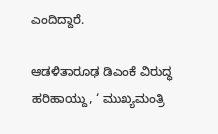ಎಂದಿದ್ದಾರೆ.

ಆಡಳಿತಾರೂಢ ಡಿಎಂಕೆ ವಿರುದ್ಧ ಹರಿಹಾಯ್ದು, ‘ ಮುಖ್ಯಮಂತ್ರಿ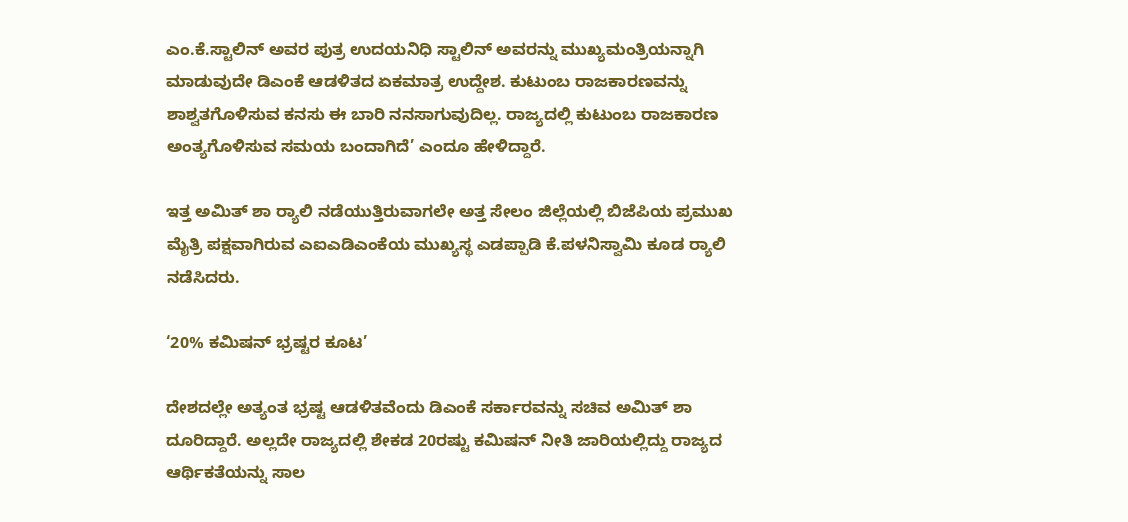ಎಂ.ಕೆ.ಸ್ಟಾಲಿನ್‌ ಅವರ ಪುತ್ರ ಉದಯನಿಧಿ ಸ್ಟಾಲಿನ್‌ ಅವರನ್ನು ಮುಖ್ಯಮಂತ್ರಿಯನ್ನಾಗಿ ಮಾಡುವುದೇ ಡಿಎಂಕೆ ಆಡಳಿತದ ಏಕಮಾತ್ರ ಉದ್ದೇಶ. ಕುಟುಂಬ ರಾಜಕಾರಣವನ್ನು ಶಾಶ್ವತಗೊಳಿಸುವ ಕನಸು ಈ ಬಾರಿ ನನಸಾಗುವುದಿಲ್ಲ. ರಾಜ್ಯದಲ್ಲಿ ಕುಟುಂಬ ರಾಜಕಾರಣ ಅಂತ್ಯಗೊಳಿಸುವ ಸಮಯ ಬಂದಾಗಿದೆ’ ಎಂದೂ ಹೇಳಿದ್ದಾರೆ.

ಇತ್ತ ಅಮಿತ್‌ ಶಾ ರ‍್ಯಾಲಿ ನಡೆಯುತ್ತಿರುವಾಗಲೇ ಅತ್ತ ಸೇಲಂ ಜಿಲ್ಲೆಯಲ್ಲಿ ಬಿಜೆಪಿಯ ಪ್ರಮುಖ ಮೈತ್ರಿ ಪಕ್ಷವಾಗಿರುವ ಎಐಎಡಿಎಂಕೆಯ ಮುಖ್ಯಸ್ಥ ಎಡಪ್ಪಾಡಿ ಕೆ.ಪಳನಿಸ್ವಾಮಿ ಕೂಡ ರ್‍ಯಾಲಿ ನಡೆಸಿದರು.

‘20% ಕಮಿಷನ್‌ ಭ್ರಷ್ಟರ ಕೂಟ’

ದೇಶದಲ್ಲೇ ಅತ್ಯಂತ ಭ್ರಷ್ಟ ಆಡಳಿತವೆಂದು ಡಿಎಂಕೆ ಸರ್ಕಾರವನ್ನು ಸಚಿವ ಅಮಿತ್‌ ಶಾ ದೂರಿದ್ದಾರೆ. ಅಲ್ಲದೇ ರಾಜ್ಯದಲ್ಲಿ ಶೇಕಡ 20ರಷ್ಟು ಕಮಿಷನ್‌ ನೀತಿ ಜಾರಿಯಲ್ಲಿದ್ದು ರಾಜ್ಯದ ಆರ್ಥಿಕತೆಯನ್ನು ಸಾಲ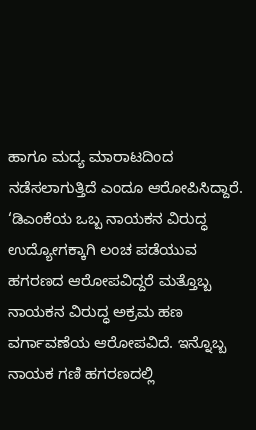ಹಾಗೂ ಮದ್ಯ ಮಾರಾಟದಿಂದ ನಡೆಸಲಾಗುತ್ತಿದೆ ಎಂದೂ ಆರೋಪಿಸಿದ್ದಾರೆ. ‘ಡಿಎಂಕೆಯ ಒಬ್ಬ ನಾಯಕನ ವಿರುದ್ಧ ಉದ್ಯೋಗಕ್ಕಾಗಿ ಲಂಚ ಪಡೆಯುವ ಹಗರಣದ ಆರೋಪವಿದ್ದರೆ ಮತ್ತೊಬ್ಬ ನಾಯಕನ ವಿರುದ್ಧ ಅಕ್ರಮ ಹಣ ವರ್ಗಾವಣೆಯ ಆರೋಪವಿದೆ. ಇನ್ನೊಬ್ಬ ನಾಯಕ ಗಣಿ ಹಗರಣದಲ್ಲಿ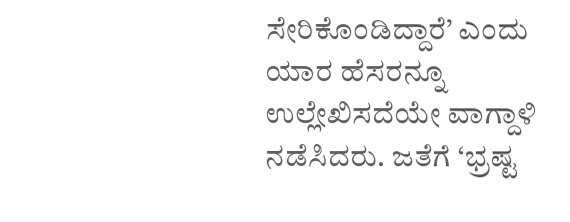ಸೇರಿಕೊಂಡಿದ್ದಾರೆ’ ಎಂದು ಯಾರ ಹೆಸರನ್ನೂ ಉಲ್ಲೇಖಿಸದೆಯೇ ವಾಗ್ದಾಳಿ ನಡೆಸಿದರು. ಜತೆಗೆ ‘ಭ್ರಷ್ಟ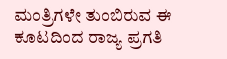ಮಂತ್ರಿಗಳೇ ತುಂಬಿರುವ ಈ ಕೂಟದಿಂದ ರಾಜ್ಯ ಪ್ರಗತಿ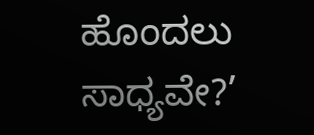ಹೊಂದಲು ಸಾಧ್ಯವೇ?’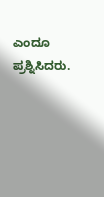ಎಂದೂ ಪ್ರಶ್ನಿಸಿದರು.